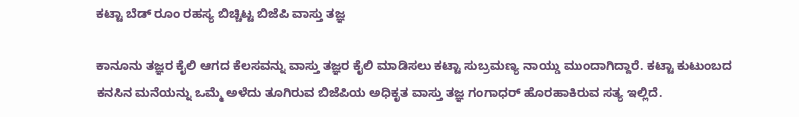ಕಟ್ಟಾ ಬೆಡ್ ರೂಂ ರಹಸ್ಯ ಬಿಚ್ಚಿಟ್ಟ ಬಿಜೆಪಿ ವಾಸ್ತು ತಜ್ಞ

ಕಾನೂನು ತಜ್ಞರ ಕೈಲಿ ಆಗದ ಕೆಲಸವನ್ನು ವಾಸ್ತು ತಜ್ಞರ ಕೈಲಿ ಮಾಡಿಸಲು ಕಟ್ಟಾ ಸುಬ್ರಮಣ್ಯ ನಾಯ್ಡು ಮುಂದಾಗಿದ್ದಾರೆ. ಕಟ್ಟಾ ಕುಟುಂಬದ ಕನಸಿನ ಮನೆಯನ್ನು ಒಮ್ಮೆ ಅಳೆದು ತೂಗಿರುವ ಬಿಜೆಪಿಯ ಅಧಿಕೃತ ವಾಸ್ತು ತಜ್ಞ ಗಂಗಾಧರ್ ಹೊರಹಾಕಿರುವ ಸತ್ಯ ಇಲ್ಲಿದೆ.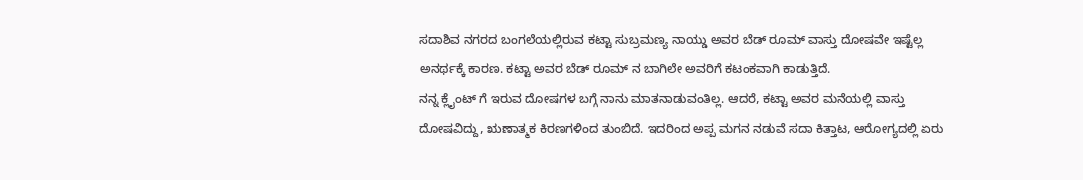ಸದಾಶಿವ ನಗರದ ಬಂಗಲೆಯಲ್ಲಿರುವ ಕಟ್ಟಾ ಸುಬ್ರಮಣ್ಯ ನಾಯ್ಡು ಅವರ ಬೆಡ್ ರೂಮ್ ವಾಸ್ತು ದೋಷವೇ ಇಷ್ಟೆಲ್ಲ ಅನರ್ಥಕ್ಕೆ ಕಾರಣ. ಕಟ್ಟಾ ಅವರ ಬೆಡ್ ರೂಮ್ ನ ಬಾಗಿಲೇ ಅವರಿಗೆ ಕಟಂಕವಾಗಿ ಕಾಡುತ್ತಿದೆ.
ನನ್ನ ಕ್ಲೈಂಟ್ ಗೆ ಇರುವ ದೋಷಗಳ ಬಗ್ಗೆ ನಾನು ಮಾತನಾಡುವಂತಿಲ್ಲ. ಆದರೆ, ಕಟ್ಟಾ ಅವರ ಮನೆಯಲ್ಲಿ ವಾಸ್ತು ದೋಷವಿದ್ದು, ಋಣಾತ್ಮಕ ಕಿರಣಗಳಿಂದ ತುಂಬಿದೆ. ಇದರಿಂದ ಅಪ್ಪ ಮಗನ ನಡುವೆ ಸದಾ ಕಿತ್ತಾಟ, ಆರೋಗ್ಯದಲ್ಲಿ ಏರು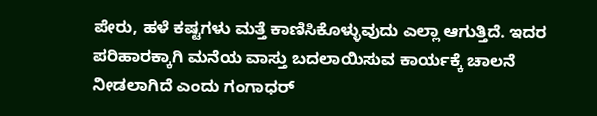ಪೇರು, ಹಳೆ ಕಷ್ಟಗಳು ಮತ್ತೆ ಕಾಣಿಸಿಕೊಳ್ಳುವುದು ಎಲ್ಲಾ ಆಗುತ್ತಿದೆ. ಇದರ ಪರಿಹಾರಕ್ಕಾಗಿ ಮನೆಯ ವಾಸ್ತು ಬದಲಾಯಿಸುವ ಕಾರ್ಯಕ್ಕೆ ಚಾಲನೆ ನೀಡಲಾಗಿದೆ ಎಂದು ಗಂಗಾಧರ್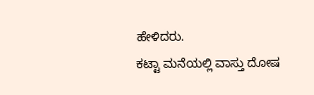ಹೇಳಿದರು.
ಕಟ್ಟಾ ಮನೆಯಲ್ಲಿ ವಾಸ್ತು ದೋಷ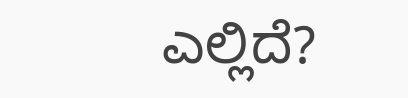ಎಲ್ಲಿದೆ?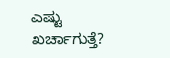ಎಷ್ಟು ಖರ್ಚಾಗುತ್ತೆ?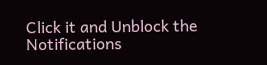Click it and Unblock the Notifications